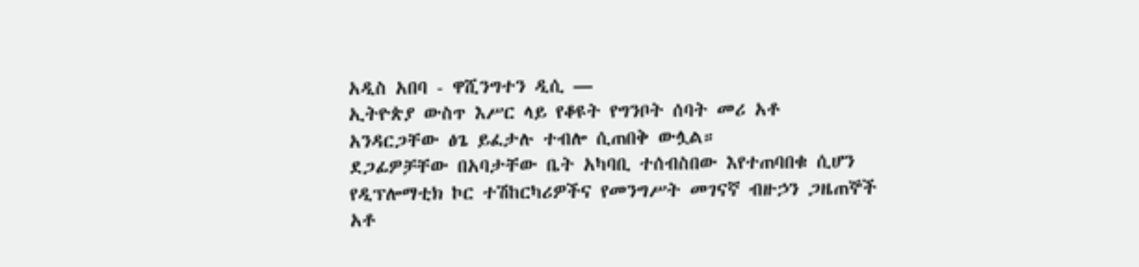አዲስ አበባ - ዋሺንግተን ዲሲ —
ኢትዮጵያ ውስጥ እሥር ላይ የቆዩት የግንቦት ሰባት መሪ አቶ አንዳርጋቸው ፅጌ ይፈታሉ ተብሎ ሲጠበቅ ውሏል።
ደጋፊዎቻቸው በአባታቸው ቤት አካባቢ ተሰብስበው እየተጠባበቁ ሲሆን የዲፕሎማቲክ ኮር ተሽከርካሪዎችና የመንግሥት መገናኛ ብዙኃን ጋዜጠኞች አቶ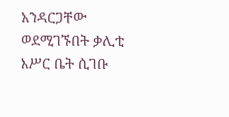አንዳርጋቸው ወደሚገኙበት ቃሊቲ እሥር ቤት ሲገቡ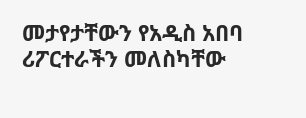መታየታቸውን የአዲስ አበባ ሪፖርተራችን መለስካቸው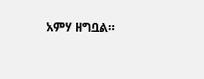አምሃ ዘግቧል።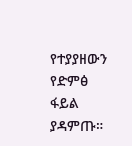የተያያዘውን የድምፅ ፋይል ያዳምጡ።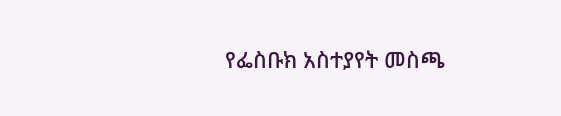የፌስቡክ አስተያየት መስጫ